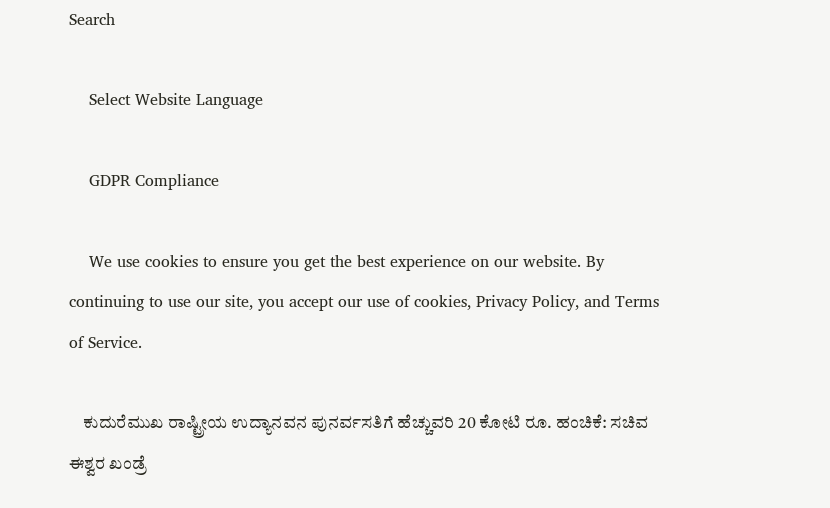Search

    Select Website Language

    GDPR Compliance

    We use cookies to ensure you get the best experience on our website. By continuing to use our site, you accept our use of cookies, Privacy Policy, and Terms of Service.

    ಕುದುರೆಮುಖ ರಾಷ್ಟ್ರೀಯ ಉದ್ಯಾನವನ ಪುನರ್ವಸತಿಗೆ ಹೆಚ್ಚುವರಿ 20 ಕೋಟಿ ರೂ. ಹಂಚಿಕೆ: ಸಚಿವ ಈಶ್ವರ ಖಂಡ್ರೆ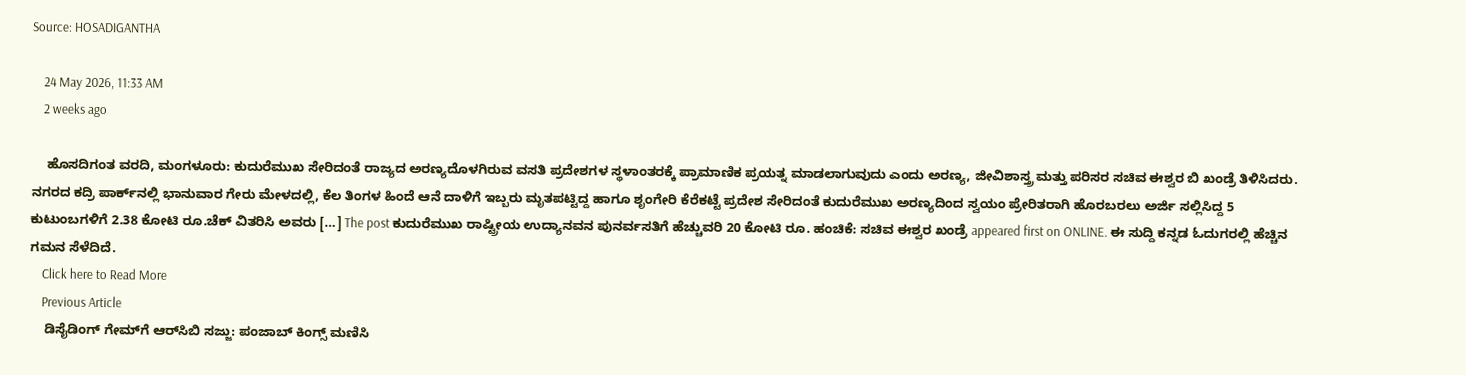Source: HOSADIGANTHA

    24 May 2026, 11:33 AM
    2 weeks ago

    ಹೊಸದಿಗಂತ ವರದಿ, ಮಂಗಳೂರು: ಕುದುರೆಮುಖ ಸೇರಿದಂತೆ ರಾಜ್ಯದ ಅರಣ್ಯದೊಳಗಿರುವ ವಸತಿ ಪ್ರದೇಶಗಳ ಸ್ಥಳಾಂತರಕ್ಕೆ ಪ್ರಾಮಾಣಿಕ ಪ್ರಯತ್ನ ಮಾಡಲಾಗುವುದು ಎಂದು ಅರಣ್ಯ, ಜೀವಿಶಾಸ್ತ್ರ ಮತ್ತು ಪರಿಸರ ಸಚಿವ ಈಶ್ವರ ಬಿ ಖಂಡ್ರೆ ತಿಳಿಸಿದರು. ನಗರದ ಕದ್ರಿ ಪಾರ್ಕ್‌ನಲ್ಲಿ ಭಾನುವಾರ ಗೇರು ಮೇಳದಲ್ಲಿ, ಕೆಲ ತಿಂಗಳ ಹಿಂದೆ ಆನೆ ದಾಳಿಗೆ ಇಬ್ಬರು ಮೃತಪಟ್ಟಿದ್ದ ಹಾಗೂ ಶೃಂಗೇರಿ ಕೆರೆಕಟ್ಟೆ ಪ್ರದೇಶ ಸೇರಿದಂತೆ ಕುದುರೆಮುಖ ಅರಣ್ಯದಿಂದ ಸ್ವಯಂ ಪ್ರೇರಿತರಾಗಿ ಹೊರಬರಲು ಅರ್ಜಿ ಸಲ್ಲಿಸಿದ್ದ 5 ಕುಟುಂಬಗಳಿಗೆ 2.38 ಕೋಟಿ ರೂ.ಚೆಕ್ ವಿತರಿಸಿ ಅವರು […] The post ಕುದುರೆಮುಖ ರಾಷ್ಟ್ರೀಯ ಉದ್ಯಾನವನ ಪುನರ್ವಸತಿಗೆ ಹೆಚ್ಚುವರಿ 20 ಕೋಟಿ ರೂ. ಹಂಚಿಕೆ: ಸಚಿವ ಈಶ್ವರ ಖಂಡ್ರೆ appeared first on ONLINE. ಈ ಸುದ್ದಿ ಕನ್ನಡ ಓದುಗರಲ್ಲಿ ಹೆಚ್ಚಿನ ಗಮನ ಸೆಳೆದಿದೆ.
    Click here to Read More
    Previous Article
    ಡಿಸೈಡಿಂಗ್ ಗೇಮ್‌ಗೆ ಆರ್‌ಸಿಬಿ ಸಜ್ಜು: ಪಂಜಾಬ್ ಕಿಂಗ್ಸ್ ಮಣಿಸಿ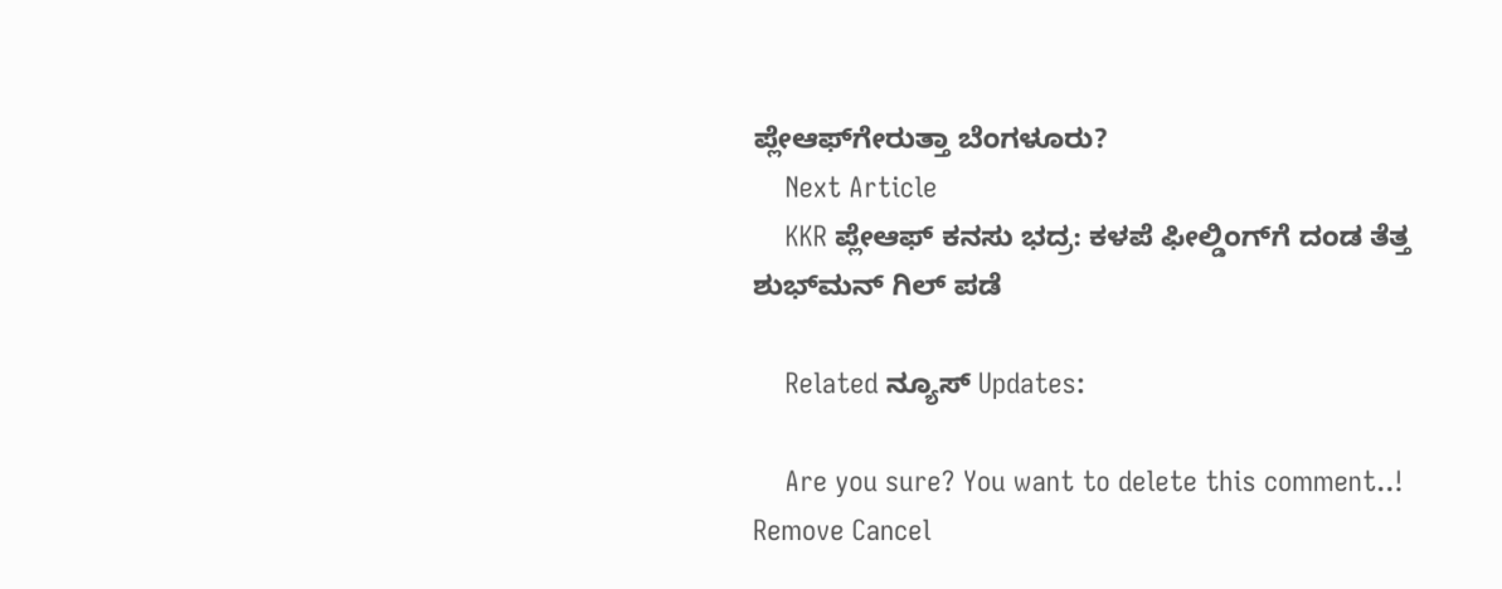ಪ್ಲೇಆಫ್‌ಗೇರುತ್ತಾ ಬೆಂಗಳೂರು?
    Next Article
    KKR ಪ್ಲೇಆಫ್ ಕನಸು ಭದ್ರ: ಕಳಪೆ ಫೀಲ್ಡಿಂಗ್‌ಗೆ ದಂಡ ತೆತ್ತ ಶುಭ್‌ಮನ್ ಗಿಲ್ ಪಡೆ

    Related ನ್ಯೂಸ್ Updates:

    Are you sure? You want to delete this comment..! Remove Cancel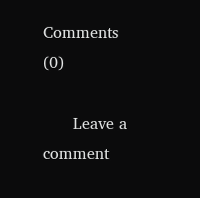Comments (0)

      Leave a comment